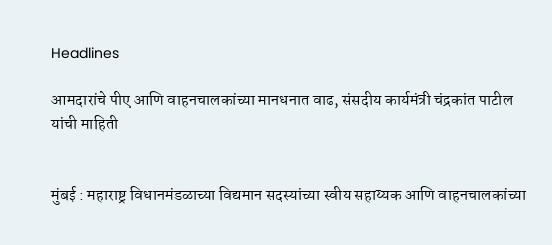Headlines

आमदारांचे पीए आणि वाहनचालकांच्या मानधनात वाढ, संसदीय कार्यमंत्री चंद्रकांत पाटील यांची माहिती


मुंबई : महाराष्ट्र विधानमंडळाच्या विद्यमान सदस्यांच्या स्वीय सहाय्यक आणि वाहनचालकांच्या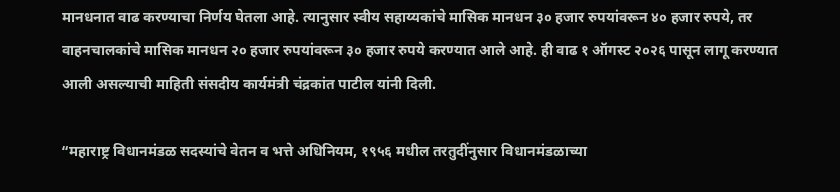मानधनात वाढ करण्याचा निर्णय घेतला आहे. त्यानुसार स्वीय सहाय्यकांचे मासिक मानधन ३० हजार रुपयांवरून ४० हजार रुपये, तर वाहनचालकांचे मासिक मानधन २० हजार रुपयांवरून ३० हजार रुपये करण्यात आले आहे. ही वाढ १ ऑगस्ट २०२६ पासून लागू करण्यात आली असल्याची माहिती संसदीय कार्यमंत्री चंद्रकांत पाटील यांनी दिली.

“महाराष्ट्र विधानमंडळ सदस्यांचे वेतन व भत्ते अधिनियम, १९५६ मधील तरतुदींनुसार विधानमंडळाच्या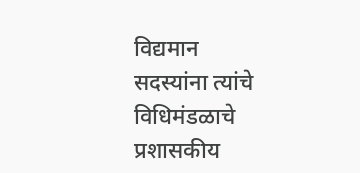विद्यमान सदस्यांना त्यांचे विधिमंडळाचे प्रशासकीय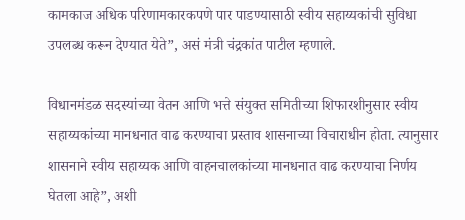कामकाज अधिक परिणामकारकपणे पार पाडण्यासाठी स्वीय सहाय्यकांची सुविधा उपलब्ध करून देण्यात येते”, असं मंत्री चंद्रकांत पाटील म्हणाले.

विधानमंडळ सदस्यांच्या वेतन आणि भत्ते संयुक्त समितीच्या शिफारशीनुसार स्वीय सहाय्यकांच्या मानधनात वाढ करण्याचा प्रस्ताव शासनाच्या विचाराधीन होता. त्यानुसार शासनाने स्वीय सहाय्यक आणि वाहनचालकांच्या मानधनात वाढ करण्याचा निर्णय घेतला आहे”, अशी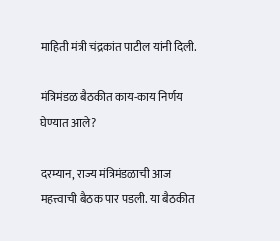माहिती मंत्री चंद्रकांत पाटील यांनी दिली.

मंत्रिमंडळ बैठकीत काय-काय निर्णय घेण्यात आले?

दरम्यान, राज्य मंत्रिमंडळाची आज महत्त्वाची बैठक पार पडली. या बैठकीत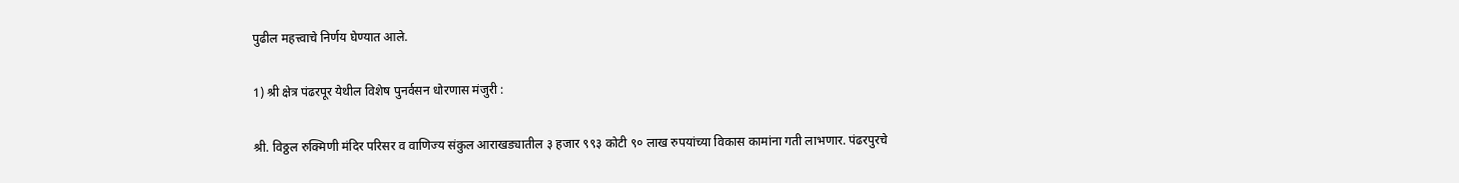पुढील महत्त्वाचे निर्णय घेण्यात आले.

1) श्री क्षेत्र पंढरपूर येथील विशेष पुनर्वसन धोरणास मंजुरी :

श्री. विठ्ठल रुक्मिणी मंदिर परिसर व वाणिज्य संकुल आराखड्यातील ३ हजार ९९३ कोटी ९० लाख रुपयांच्या विकास कामांना गती लाभणार. पंढरपुरचे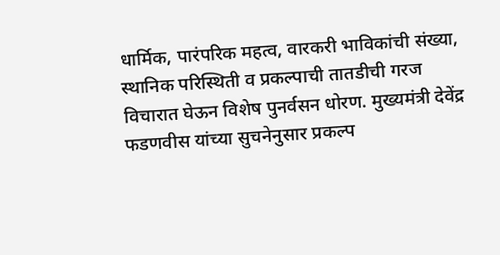धार्मिक, पारंपरिक महत्व, वारकरी भाविकांची संख्या, स्थानिक परिस्थिती व प्रकल्पाची तातडीची गरज विचारात घेऊन विशेष पुनर्वसन धोरण. मुख्यमंत्री देवेंद्र फडणवीस यांच्या सुचनेनुसार प्रकल्प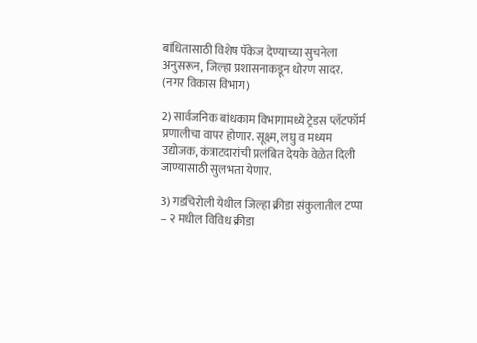बांधितासाठी विशेष पॅकेज देण्याच्या सुचनेला अनुसरून, जिल्हा प्रशासनाकडून धोरण सादर. (नगर विकास विभाग)

2) सार्वजनिक बांधकाम विभागामध्ये ट्रेडस प्लॅटफॉर्म प्रणालीचा वापर होणार. सूक्ष्म, लघु व मध्यम उद्योजक, कंत्राटदारांची प्रलंबित देयके वेळेत दिली जाण्यासाठी सुलभता येणार.

3) गडचिरोली येथील जिल्हा क्रीडा संकुलातील टप्पा – २ मधील विविध क्रीडा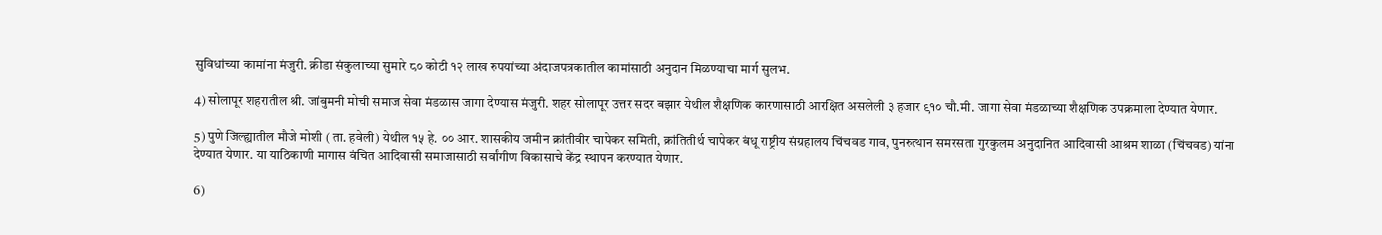सुविधांच्या कामांना मंजुरी. क्रीडा संकुलाच्या सुमारे ८० कोटी १२ लाख रुपयांच्या अंदाजपत्रकातील कामांसाठी अनुदान मिळण्याचा मार्ग सुलभ.

4) सोलापूर शहरातील श्री. जांबुमनी मोची समाज सेवा मंडळास जागा देण्यास मंजुरी. शहर सोलापूर उत्तर सदर बझार येथील शैक्षणिक कारणासाठी आरक्षित असलेली ३ हजार ९१० चौ.मी. जागा सेवा मंडळाच्या शैक्षणिक उपक्रमाला देण्यात येणार.

5) पुणे जिल्ह्यातील मौजे मोशी ( ता. हवेली) येथील १५ हे. ०० आर. शासकीय जमीन क्रांतीवीर चापेकर समिती, क्रांतितीर्थ चापेकर बंधू राष्ट्रीय संग्रहालय चिंचवड गाव, पुनरुत्थान समरसता गुरकुलम अनुदानित आदिवासी आश्रम शाळा (चिंचवड) यांना देण्यात येणार. या याठिकाणी मागास वंचित आदिवासी समाजासाठी सर्वांगीण विकासाचे केंद्र स्थापन करण्यात येणार.

6)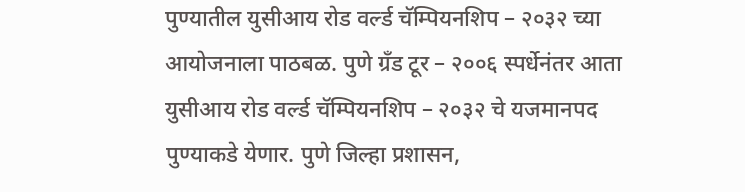पुण्यातील युसीआय रोड वर्ल्ड चॅम्पियनशिप – २०३२ च्या आयोजनाला पाठबळ. पुणे ग्रँड टूर – २००६ स्पर्धेनंतर आता युसीआय रोड वर्ल्ड चॅम्पियनशिप – २०३२ चे यजमानपद पुण्याकडे येणार. पुणे जिल्हा प्रशासन,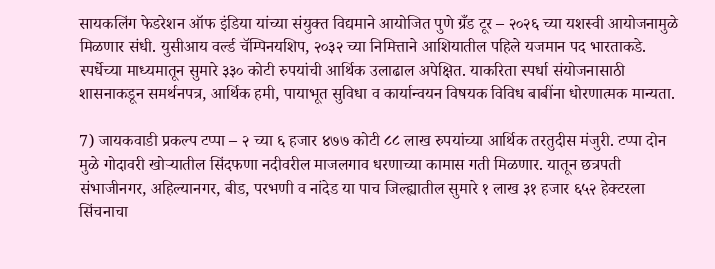सायकलिंग फेडरेशन ऑफ इंडिया यांच्या संयुक्त विद्यमाने आयोजित पुणे ग्रँड टूर – २०२६ च्या यशस्वी आयोजनामुळे मिळणार संधी. युसीआय वर्ल्ड चॅम्पिनयशिप, २०३२ च्या निमित्ताने आशियातील पहिले यजमान पद भारताकडे. स्पर्धेच्या माध्यमातून सुमारे ३३० कोटी रुपयांची आर्थिक उलाढाल अपेक्षित. याकरिता स्पर्धा संयोजनासाठी शासनाकडून समर्थनपत्र, आर्थिक हमी, पायाभूत सुविधा व कार्यान्वयन विषयक विविध बाबींना धोरणात्मक मान्यता.

7) जायकवाडी प्रकल्प टप्पा – २ च्या ६ हजार ४७७ कोटी ८८ लाख रुपयांच्या आर्थिक तरतुदीस मंजुरी. टप्पा दोन मुळे गोदावरी खोऱ्यातील सिंदफणा नदीवरील माजलगाव धरणाच्या कामास गती मिळणार. यातून छत्रपती संभाजीनगर, अहिल्यानगर, बीड, परभणी व नांदेड या पाच जिल्ह्यातील सुमारे १ लाख ३१ हजार ६५२ हेक्टरला सिंचनाचा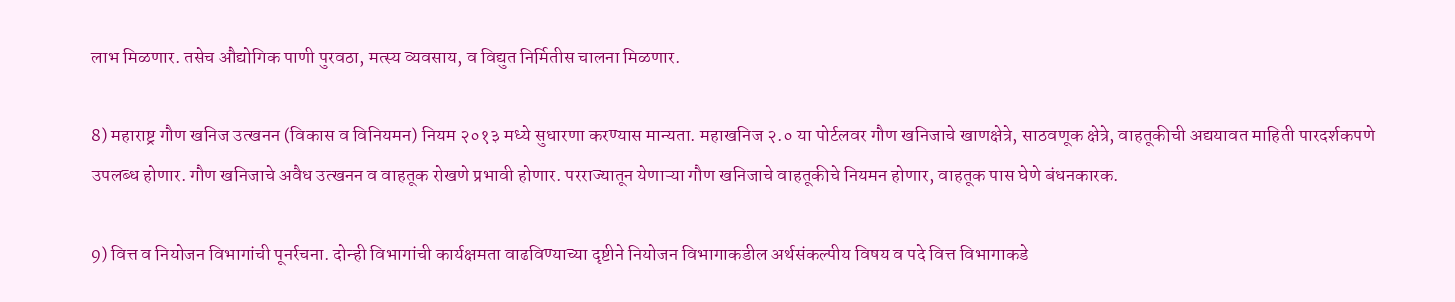लाभ मिळणार. तसेच औद्योगिक पाणी पुरवठा, मत्स्य व्यवसाय, व विद्युत निर्मितीस चालना मिळणार.

8) महाराष्ट्र गौण खनिज उत्खनन (विकास व विनियमन) नियम २०१३ मध्ये सुधारणा करण्यास मान्यता. महाखनिज २.० या पोर्टलवर गौण खनिजाचे खाणक्षेत्रे, साठवणूक क्षेत्रे, वाहतूकीची अद्ययावत माहिती पारदर्शकपणे उपलब्ध होणार. गौण खनिजाचे अवैध उत्खनन व वाहतूक रोखणे प्रभावी होणार. परराज्यातून येणाऱ्या गौण खनिजाचे वाहतूकीचे नियमन होणार, वाहतूक पास घेणे बंधनकारक.

9) वित्त व नियोजन विभागांची पूनर्रचना. दोन्ही विभागांची कार्यक्षमता वाढविण्याच्या दृष्टीने नियोजन विभागाकडील अर्थसंकल्पीय विषय व पदे वित्त विभागाकडे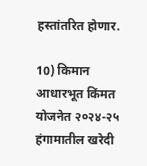हस्तांतरित होणार.

10) किमान आधारभूत किंमत योजनेत २०२४-२५ हंगामातील खरेदी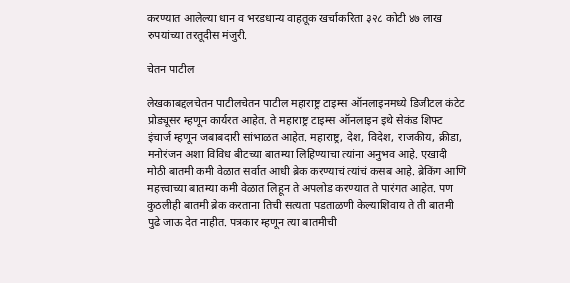करण्यात आलेल्या धान व भरडधान्य वाहतूक खर्चाकरिता ३२८ कोटी ४७ लाख रुपयांच्या तरतूदीस मंजुरी.

चेतन पाटील

लेखकाबद्दलचेतन पाटीलचेतन पाटील महाराष्ट्र टाइम्स ऑनलाइनमध्ये डिजीटल कंटेट प्रोड्यूसर म्हणून कार्यरत आहेत. ते महाराष्ट्र टाइम्स ऑनलाइन इथे सेकंड शिफ्ट इंचार्ज म्हणून जबाबदारी सांभाळत आहेत. महाराष्ट्र, देश, विदेश, राजकीय, क्रीडा, मनोरंजन अशा विविध बीटच्या बातम्या लिहिण्याचा त्यांना अनुभव आहे. एखादी मोठी बातमी कमी वेळात सर्वात आधी ब्रेक करण्याचं त्यांचं कसब आहे. ब्रेकिंग आणि महत्त्वाच्या बातम्या कमी वेळात लिहून ते अपलोड करण्यात ते पारंगत आहेत. पण कुठलीही बातमी ब्रेक करताना तिची सत्यता पडताळणी केल्याशिवाय ते ती बातमी पुढे जाऊ देत नाहीत. पत्रकार म्हणून त्या बातमीची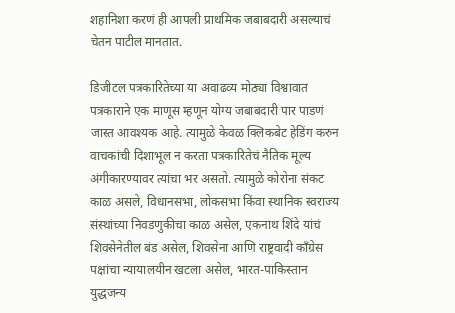शहानिशा करणं ही आपली प्राथमिक जबाबदारी असल्याचं चेतन पाटील मानतात.

डिजीटल पत्रकारितेच्या या अवाढव्य मोठ्या विश्वावात पत्रकाराने एक माणूस म्हणून योग्य जबाबदारी पार पाडणं जास्त आवश्यक आहे. त्यामुळे केवळ क्लिकबेट हेडिंग करुन वाचकांची दिशाभूल न करता पत्रकारितेचं नैतिक मूल्य अंगीकारण्यावर त्यांचा भर असतो. त्यामुळे कोरोना संकट काळ असले, विधानसभा, लोकसभा किंवा स्थानिक स्वराज्य संस्थांच्या निवडणुकीचा काळ असेल, एकनाथ शिंदे यांचं शिवसेनेतील बंड असेल, शिवसेना आणि राष्ट्रवादी काँग्रेस पक्षांचा न्यायालयीन खटला असेल, भारत-पाकिस्तान युद्धजन्य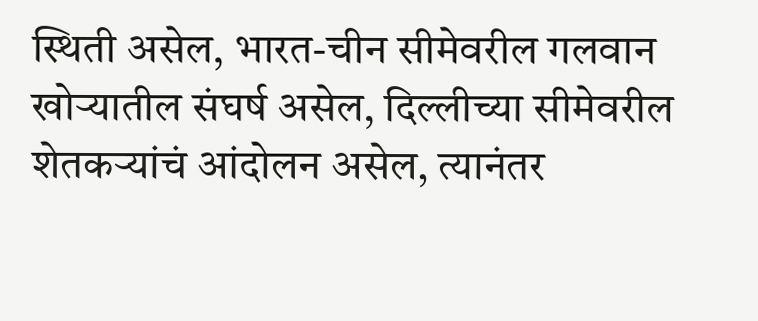स्थिती असेल, भारत-चीन सीमेवरील गलवान खोऱ्यातील संघर्ष असेल, दिल्लीच्या सीमेवरील शेतकऱ्यांचं आंदोलन असेल, त्यानंतर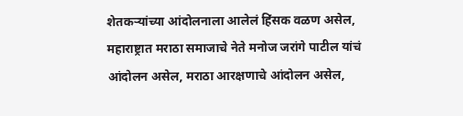शेतकऱ्यांच्या आंदोलनाला आलेलं हिंसक वळण असेल, महाराष्ट्रात मराठा समाजाचे नेते मनोज जरांगे पाटील यांचं आंदोलन असेल, मराठा आरक्षणाचे आंदोलन असेल,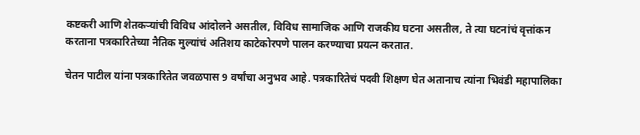कष्टकरी आणि शेतकऱ्यांची विविध आंदोलने असतील, विविध सामाजिक आणि राजकीय घटना असतील, ते त्या घटनांचं वृत्तांकन करताना पत्रकारितेच्या नैतिक मुल्यांचं अतिशय काटेकोरपणे पालन करण्याचा प्रयत्न करतात.

चेतन पाटील यांना पत्रकारितेत जवळपास 9 वर्षांचा अनुभव आहे. पत्रकारितेचं पदवी शिक्षण घेत अतानाच त्यांना भिवंडी महापालिका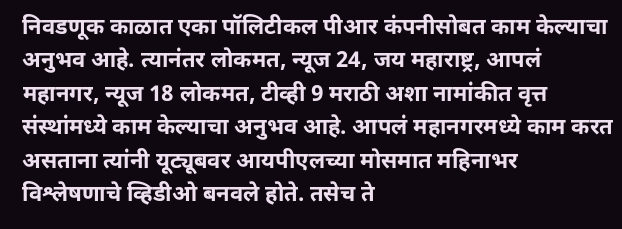निवडणूक काळात एका पॉलिटीकल पीआर कंपनीसोबत काम केल्याचा अनुभव आहे. त्यानंतर लोकमत, न्यूज 24, जय महाराष्ट्र, आपलं महानगर, न्यूज 18 लोकमत, टीव्ही 9 मराठी अशा नामांकीत वृत्त संस्थांमध्ये काम केल्याचा अनुभव आहे. आपलं महानगरमध्ये काम करत असताना त्यांनी यूट्यूबवर आयपीएलच्या मोसमात महिनाभर विश्लेषणाचे व्हिडीओ बनवले होते. तसेच ते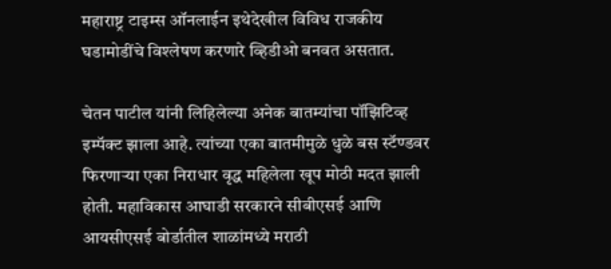महाराष्ट्र टाइम्स ऑनलाईन इथेदेखील विविध राजकीय घडामोडींचे विश्लेषण करणारे व्हिडीओ बनवत असतात.

चेतन पाटील यांनी लिहिलेल्या अनेक बातम्यांचा पॉझिटिव्ह इम्पॅक्ट झाला आहे. त्यांच्या एका बातमीमुळे धुळे बस स्टॅण्डवर फिरणाऱ्या एका निराधार वृद्ध महिलेला खूप मोठी मदत झाली होती. महाविकास आघाडी सरकारने सीबीएसई आणि आयसीएसई बोर्डातील शाळांमध्ये मराठी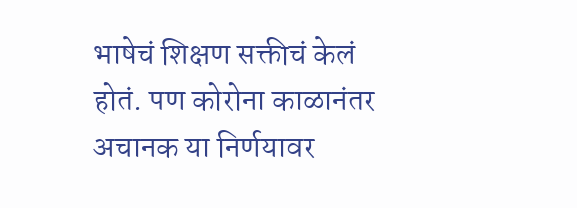भाषेचं शिक्षण सक्तीचं केलं होतं. पण कोरोना काळानंतर अचानक या निर्णयावर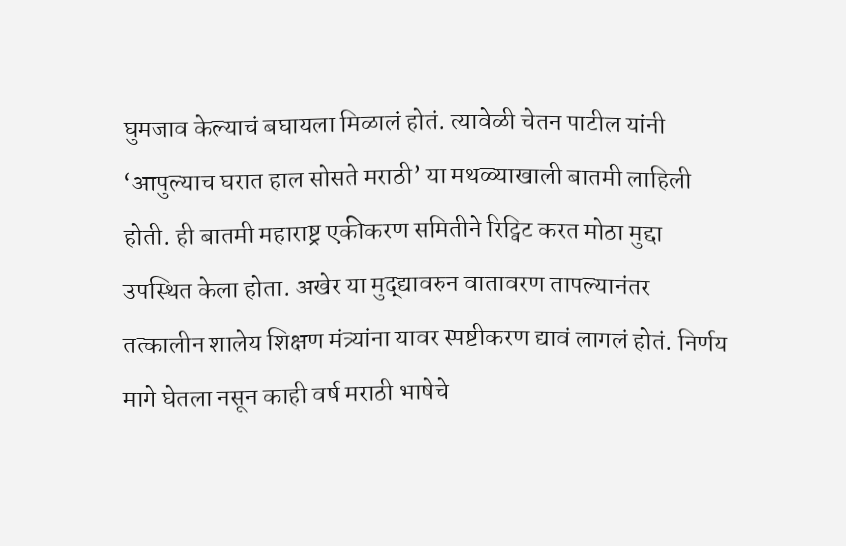घुमजाव केल्याचं बघायला मिळालं होतं. त्यावेळी चेतन पाटील यांनी ‘आपुल्याच घरात हाल सोसते मराठी’ या मथळ्याखाली बातमी लाहिली होती. ही बातमी महाराष्ट्र एकीकरण समितीने रिट्विट करत मोठा मुद्दा उपस्थित केला होता. अखेर या मुद्द्यावरुन वातावरण तापल्यानंतर तत्कालीन शालेय शिक्षण मंत्र्यांना यावर स्पष्टीकरण द्यावं लागलं होतं. निर्णय मागे घेतला नसून काही वर्ष मराठी भाषेचे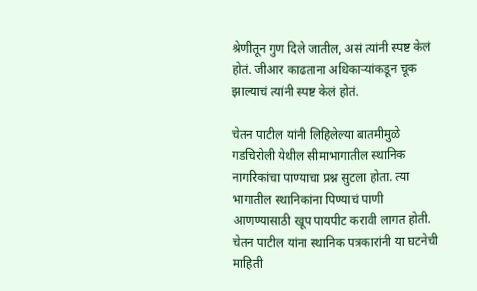श्रेणीतून गुण दिले जातील, असं त्यांनी स्पष्ट केलं होतं. जीआर काढताना अधिकाऱ्यांकडून चूक झाल्याचं त्यांनी स्पष्ट केलं होतं.

चेतन पाटील यांनी लिहिलेल्या बातमीमुळे गडचिरोली येथील सीमाभागातील स्थानिक नागरिकांचा पाण्याचा प्रश्न सुटला होता. त्या भागातील स्थानिकांना पिण्याचं पाणी आणण्यासाठी खूप पायपीट करावी लागत होती. चेतन पाटील यांना स्थानिक पत्रकारांनी या घटनेची माहिती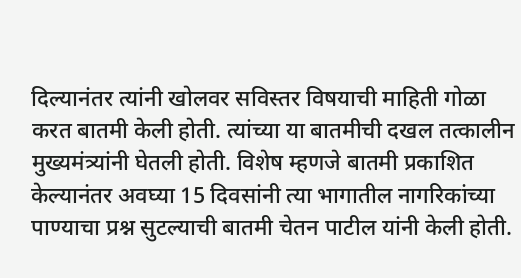दिल्यानंतर त्यांनी खोलवर सविस्तर विषयाची माहिती गोळा करत बातमी केली होती. त्यांच्या या बातमीची दखल तत्कालीन मुख्यमंत्र्यांनी घेतली होती. विशेष म्हणजे बातमी प्रकाशित केल्यानंतर अवघ्या 15 दिवसांनी त्या भागातील नागरिकांच्या पाण्याचा प्रश्न सुटल्याची बातमी चेतन पाटील यांनी केली होती.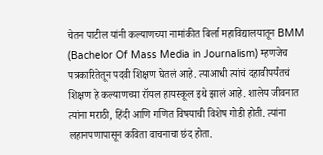चेतन पाटील यांनी कल्याणच्या नामांकीत बिर्ला महाविद्यालयातून BMM (Bachelor Of Mass Media in Journalism) म्हणजेच पत्रकारितेतून पदवी शिक्षण घेतलं आहे. त्याआधी त्यांचं दहावीपर्यंतचं शिक्षण हे कल्याणच्या रॉयल हायस्कूल इथे झालं आहे. शालेय जीवनात त्यांना मराठी, हिंदी आणि गणित विषयाची विशेष गोडी होती. त्यांना लहानपणापासून कविता वाचनाचा छंद होता.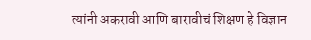त्यांनी अकरावी आणि बारावीचं शिक्षण हे विज्ञान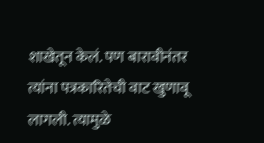शाखेतून केलं. पण बारावीनंतर त्यांना पत्रकारितेची वाट खुणावू लागली. त्यामुळे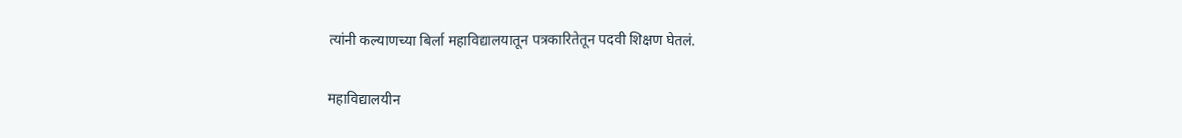त्यांनी कल्याणच्या बिर्ला महाविद्यालयातून पत्रकारितेतून पदवी शिक्षण घेतलं.

महाविद्यालयीन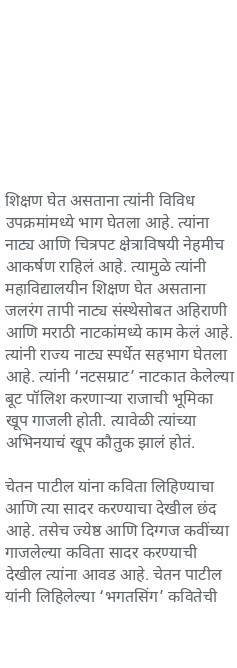शिक्षण घेत असताना त्यांनी विविध उपक्रमांमध्ये भाग घेतला आहे. त्यांना नाट्य आणि चित्रपट क्षेत्राविषयी नेहमीच आकर्षण राहिलं आहे. त्यामुळे त्यांनी महाविद्यालयीन शिक्षण घेत असताना जलरंग तापी नाट्य संस्थेसोबत अहिराणी आणि मराठी नाटकांमध्ये काम केलं आहे. त्यांनी राज्य नाट्य स्पर्धेत सहभाग घेतला आहे. त्यांनी ‘नटसम्राट’ नाटकात केलेल्या बूट पॉलिश करणाऱ्या राजाची भूमिका खूप गाजली होती. त्यावेळी त्यांच्या अभिनयाचं खूप कौतुक झालं होतं.

चेतन पाटील यांना कविता लिहिण्याचा आणि त्या सादर करण्याचा देखील छंद आहे. तसेच ज्येष्ठ आणि दिग्गज कवींच्या गाजलेल्या कविता सादर करण्याची देखील त्यांना आवड आहे. चेतन पाटील यांनी लिहिलेल्या ‘भगतसिंग’ कवितेची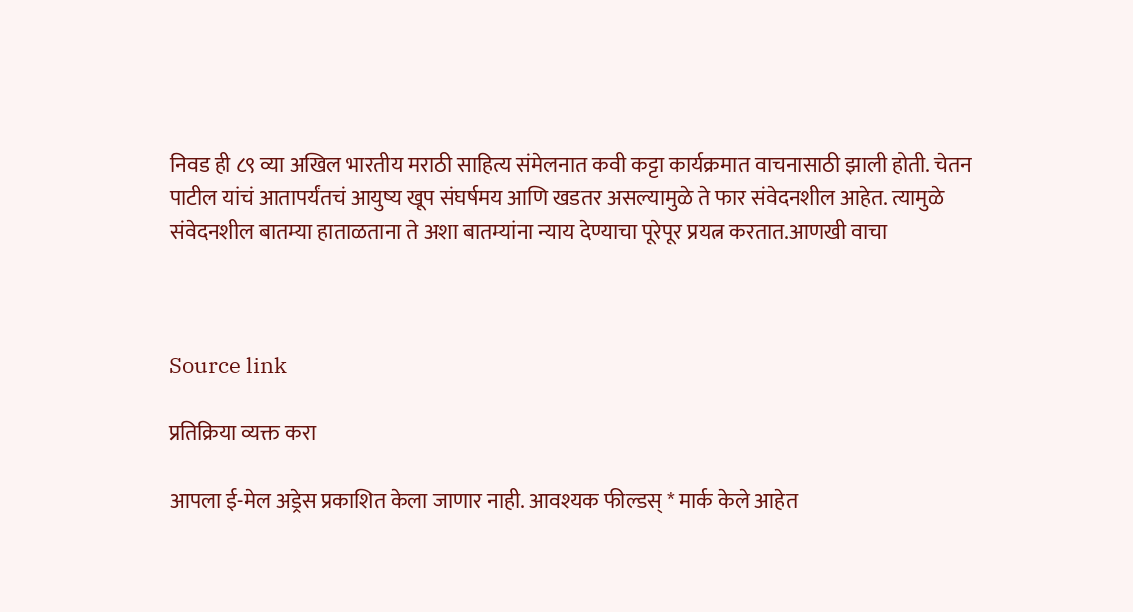निवड ही ८९ व्या अखिल भारतीय मराठी साहित्य संमेलनात कवी कट्टा कार्यक्रमात वाचनासाठी झाली होती. चेतन पाटील यांचं आतापर्यंतचं आयुष्य खूप संघर्षमय आणि खडतर असल्यामुळे ते फार संवेदनशील आहेत. त्यामुळे संवेदनशील बातम्या हाताळताना ते अशा बातम्यांना न्याय देण्याचा पूरेपूर प्रयत्न करतात.आणखी वाचा



Source link

प्रतिक्रिया व्यक्त करा

आपला ई-मेल अड्रेस प्रकाशित केला जाणार नाही. आवश्यक फील्डस् * मार्क केले आहेत